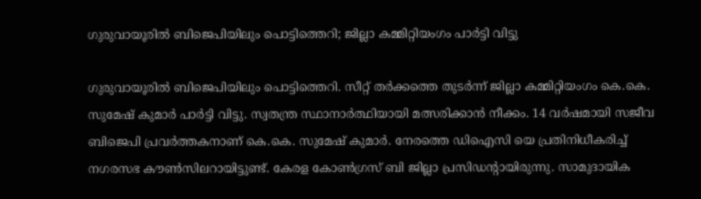ഗുരുവായൂരില്‍ ബിജെപിയിലും പൊട്ടിത്തെറി; ജില്ലാ കമ്മിറ്റിയംഗം പാര്‍ട്ടി വിട്ടു

ഗുരുവായൂരില്‍ ബിജെപിയിലും പൊട്ടിത്തെറി. സീറ്റ് തര്‍ക്കത്തെ തുടര്‍ന്ന് ജില്ലാ കമ്മിറ്റിയംഗം കെ.കെ. സുമേഷ് കുമാര്‍ പാര്‍ട്ടി വിട്ടു. സ്വതന്ത്ര സ്ഥാനാര്‍ത്ഥിയായി മത്സരിക്കാന്‍ നീക്കം. 14 വര്‍ഷമായി സജീവ ബിജെപി പ്രവര്‍ത്തകനാണ് കെ.കെ. സുമേഷ് കുമാര്‍. നേരത്തെ ഡിഐസി യെ പ്രതിനിധീകരിച്ച് നഗരസഭ കൗണ്‍സിലറായിട്ടുണ്ട്. കേരള കോണ്‍ഗ്രസ് ബി ജില്ലാ പ്രസിഡന്റായിരുന്നു. സാമുദായിക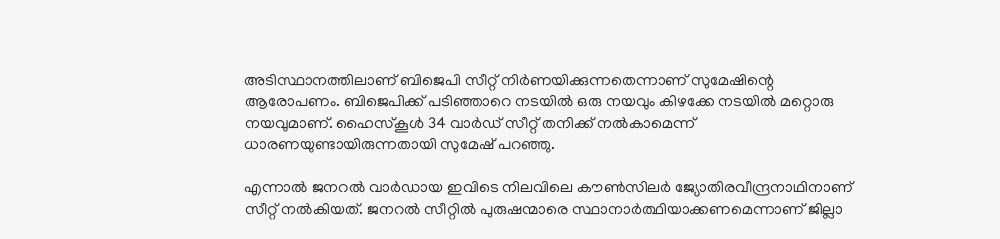അടിസ്ഥാനത്തിലാണ് ബിജെപി സീറ്റ് നിര്‍ണയിക്കുന്നതെന്നാണ് സുമേഷിന്റെ ആരോപണം. ബിജെപിക്ക് പടിഞ്ഞാറെ നടയില്‍ ഒരു നയവും കിഴക്കേ നടയില്‍ മറ്റൊരു നയവുമാണ്. ഹൈസ്‌കൂള്‍ 34 വാര്‍ഡ് സീറ്റ് തനിക്ക് നല്‍കാമെന്ന് ധാരണയുണ്ടായിരുന്നതായി സുമേഷ് പറഞ്ഞു.

എന്നാല്‍ ജനറല്‍ വാര്‍ഡായ ഇവിടെ നിലവിലെ കൗണ്‍സിലര്‍ ജ്യോതിരവീന്ദ്രനാഥിനാണ് സീറ്റ് നല്‍കിയത്. ജനറല്‍ സീറ്റില്‍ പുരുഷന്മാരെ സ്ഥാനാര്‍ത്ഥിയാക്കണമെന്നാണ് ജില്ലാ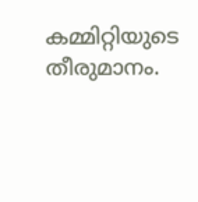കമ്മിറ്റിയുടെ തീരുമാനം.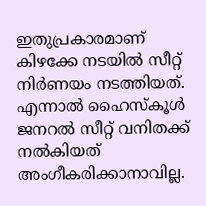ഇതുപ്രകാരമാണ് കിഴക്കേ നടയില്‍ സീറ്റ് നിര്‍ണയം നടത്തിയത്. എന്നാല്‍ ഹൈസ്‌കൂള്‍ ജനറല്‍ സീറ്റ് വനിതക്ക് നല്‍കിയത് അംഗീകരിക്കാനാവില്ല.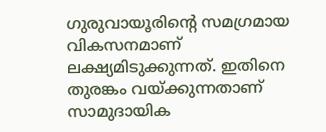ഗുരുവായൂരിന്റെ സമഗ്രമായ വികസനമാണ് ലക്ഷ്യമിടുക്കുന്നത്. ഇതിനെ തുരങ്കം വയ്ക്കുന്നതാണ് സാമുദായിക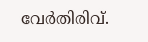വേര്‍തിരിവ്.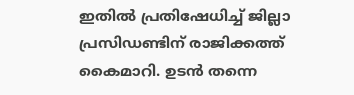ഇതില്‍ പ്രതിഷേധിച്ച് ജില്ലാ പ്രസിഡണ്ടിന് രാജിക്കത്ത് കൈമാറി. ഉടന്‍ തന്നെ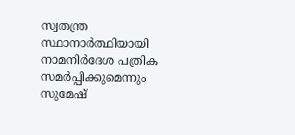സ്വതന്ത്ര സ്ഥാനാര്‍ത്ഥിയായി നാമനിര്‍ദേശ പത്രിക സമര്‍പ്പിക്കുമെന്നും സുമേഷ്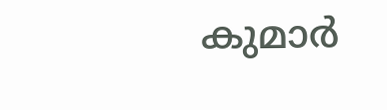കുമാര്‍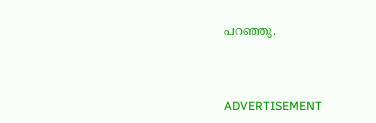പറഞ്ഞു.



ADVERTISEMENT